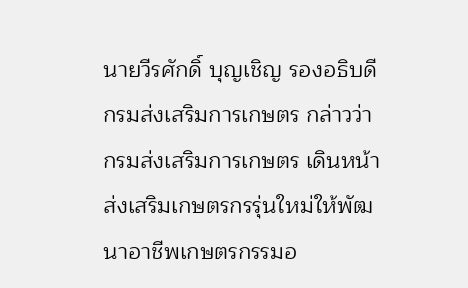นายวีรศักดิ์ บุญเชิญ รองอธิบดีกรมส่งเสริมการเกษตร กล่าวว่า กรมส่งเสริมการเกษตร เดินหน้าส่งเสริมเกษตรกรรุ่นใหม่ให้พัฒนาอาชีพเกษตรกรรมอ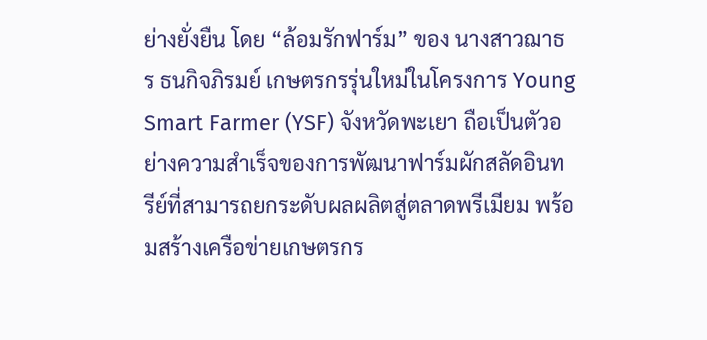ย่างยั่งยืน โดย “ล้อมรักฟาร์ม” ของ นางสาวฌาธร ธนกิจภิรมย์ เกษตรกรรุ่นใหม่ในโครงการ Young Smart Farmer (YSF) จังหวัดพะเยา ถือเป็นตัวอย่างความสำเร็จของการพัฒนาฟาร์มผักสลัดอินทรีย์ที่สามารถยกระดับผลผลิตสู่ตลาดพรีเมียม พร้อมสร้างเครือข่ายเกษตรกร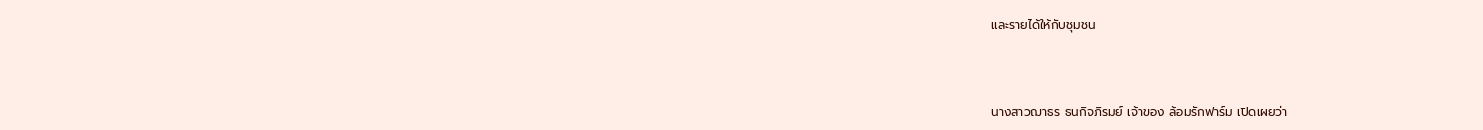และรายได้ให้กับชุมชน



นางสาวฌาธร ธนกิจภิรมย์ เจ้าของ ล้อมรักฟาร์ม เปิดเผยว่า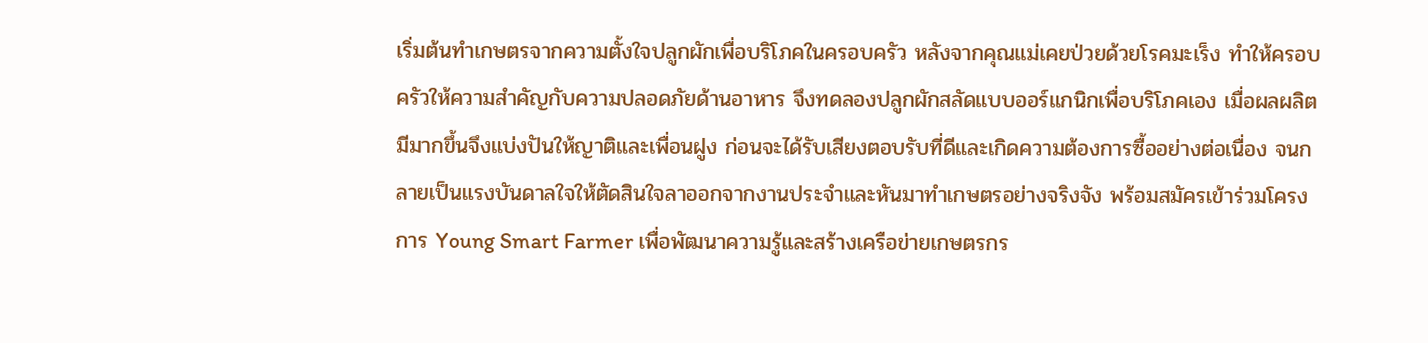เริ่มต้นทำเกษตรจากความตั้งใจปลูกผักเพื่อบริโภคในครอบครัว หลังจากคุณแม่เคยป่วยด้วยโรคมะเร็ง ทำให้ครอบครัวให้ความสำคัญกับความปลอดภัยด้านอาหาร จึงทดลองปลูกผักสลัดแบบออร์แกนิกเพื่อบริโภคเอง เมื่อผลผลิตมีมากขึ้นจึงแบ่งปันให้ญาติและเพื่อนฝูง ก่อนจะได้รับเสียงตอบรับที่ดีและเกิดความต้องการซื้ออย่างต่อเนื่อง จนกลายเป็นแรงบันดาลใจให้ตัดสินใจลาออกจากงานประจำและหันมาทำเกษตรอย่างจริงจัง พร้อมสมัครเข้าร่วมโครงการ Young Smart Farmer เพื่อพัฒนาความรู้และสร้างเครือข่ายเกษตรกร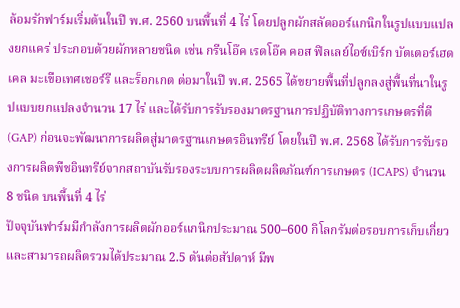ล้อมรักฟาร์มเริ่มต้นในปี พ.ศ. 2560 บนพื้นที่ 4 ไร่ โดยปลูกผักสลัดออร์แกนิกในรูปแบบแปลงยกแคร่ ประกอบด้วยผักหลายชนิด เช่น กรีนโอ๊ค เรดโอ๊ค คอส ฟิลเลย์ไอซ์เบิร์ก บัตเตอร์เฮด เคล มะเขือเทศเชอร์รี และร็อกเกต ต่อมาในปี พ.ศ. 2565 ได้ขยายพื้นที่ปลูกลงสู่พื้นที่นาในรูปแบบยกแปลงจำนวน 17 ไร่ และได้รับการรับรองมาตรฐานการปฏิบัติทางการเกษตรที่ดี (GAP) ก่อนจะพัฒนาการผลิตสู่มาตรฐานเกษตรอินทรีย์ โดยในปี พ.ศ. 2568 ได้รับการรับรองการผลิตพืชอินทรีย์จากสถาบันรับรองระบบการผลิตผลิตภัณฑ์การเกษตร (ICAPS) จำนวน 8 ชนิด บนพื้นที่ 4 ไร่
ปัจจุบันฟาร์มมีกำลังการผลิตผักออร์แกนิกประมาณ 500–600 กิโลกรัมต่อรอบการเก็บเกี่ยว และสามารถผลิตรวมได้ประมาณ 2.5 ตันต่อสัปดาห์ มีพ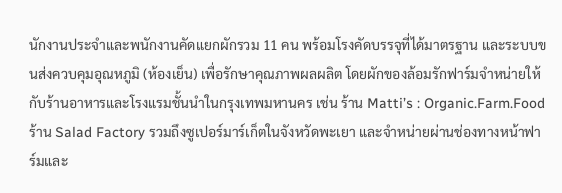นักงานประจำและพนักงานคัดแยกผักรวม 11 คน พร้อมโรงคัดบรรจุที่ได้มาตรฐาน และระบบขนส่งควบคุมอุณหภูมิ (ห้องเย็น) เพื่อรักษาคุณภาพผลผลิต โดยผักของล้อมรักฟาร์มจำหน่ายให้กับร้านอาหารและโรงแรมชั้นนำในกรุงเทพมหานคร เช่น ร้าน Matti’s : Organic.Farm.Food ร้าน Salad Factory รวมถึงซูเปอร์มาร์เก็ตในจังหวัดพะเยา และจำหน่ายผ่านช่องทางหน้าฟาร์มและ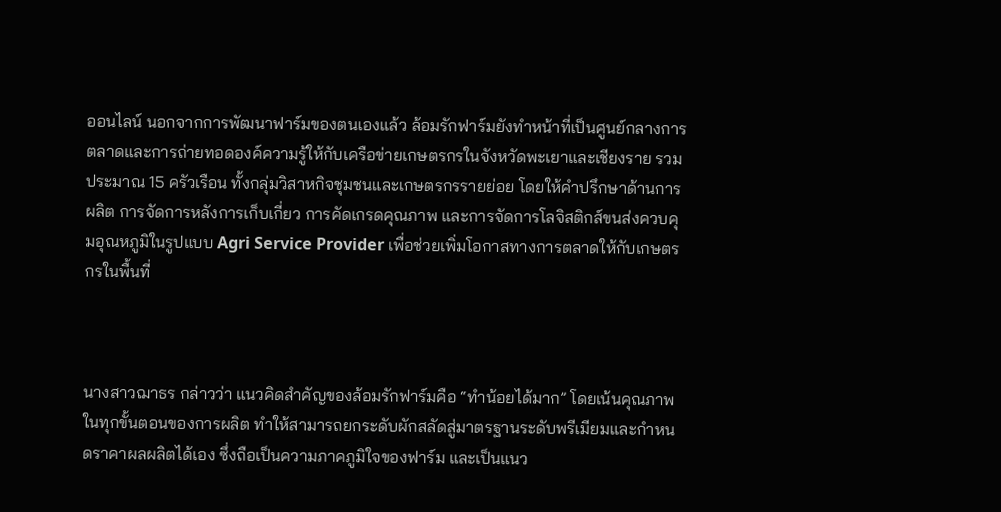ออนไลน์ นอกจากการพัฒนาฟาร์มของตนเองแล้ว ล้อมรักฟาร์มยังทำหน้าที่เป็นศูนย์กลางการตลาดและการถ่ายทอดองค์ความรู้ให้กับเครือข่ายเกษตรกรในจังหวัดพะเยาและเชียงราย รวมประมาณ 15 ครัวเรือน ทั้งกลุ่มวิสาหกิจชุมชนและเกษตรกรรายย่อย โดยให้คำปรึกษาด้านการผลิต การจัดการหลังการเก็บเกี่ยว การคัดเกรดคุณภาพ และการจัดการโลจิสติกส์ขนส่งควบคุมอุณหภูมิในรูปแบบ Agri Service Provider เพื่อช่วยเพิ่มโอกาสทางการตลาดให้กับเกษตรกรในพื้นที่



นางสาวฌาธร กล่าวว่า แนวคิดสำคัญของล้อมรักฟาร์มคือ “ทำน้อยได้มาก” โดยเน้นคุณภาพในทุกขั้นตอนของการผลิต ทำให้สามารถยกระดับผักสลัดสู่มาตรฐานระดับพรีเมียมและกำหนดราคาผลผลิตได้เอง ซึ่งถือเป็นความภาคภูมิใจของฟาร์ม และเป็นแนว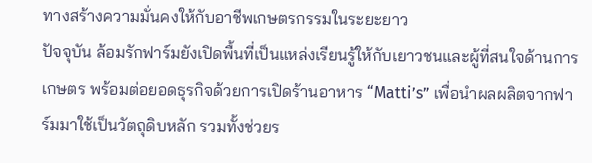ทางสร้างความมั่นคงให้กับอาชีพเกษตรกรรมในระยะยาว
ปัจจุบัน ล้อมรักฟาร์มยังเปิดพื้นที่เป็นแหล่งเรียนรู้ให้กับเยาวชนและผู้ที่สนใจด้านการเกษตร พร้อมต่อยอดธุรกิจด้วยการเปิดร้านอาหาร “Matti’s” เพื่อนำผลผลิตจากฟาร์มมาใช้เป็นวัตถุดิบหลัก รวมทั้งช่วยร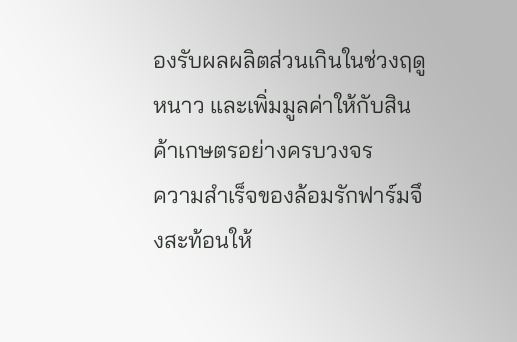องรับผลผลิตส่วนเกินในช่วงฤดูหนาว และเพิ่มมูลค่าให้กับสินค้าเกษตรอย่างครบวงจร
ความสำเร็จของล้อมรักฟาร์มจึงสะท้อนให้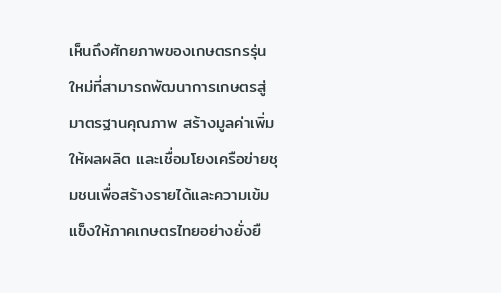เห็นถึงศักยภาพของเกษตรกรรุ่นใหม่ที่สามารถพัฒนาการเกษตรสู่มาตรฐานคุณภาพ สร้างมูลค่าเพิ่มให้ผลผลิต และเชื่อมโยงเครือข่ายชุมชนเพื่อสร้างรายได้และความเข้มแข็งให้ภาคเกษตรไทยอย่างยั่งยื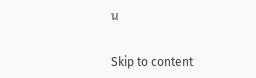น

Skip to content